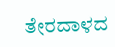ತೇರದಾಳದ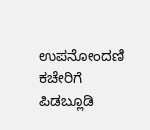ಉಪನೋಂದಣಿ ಕಚೇರಿಗೆ ಪಿಡಬ್ಲೂಡಿ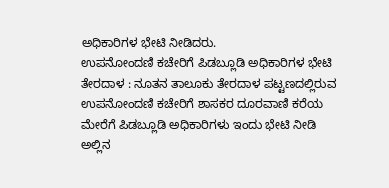ಅಧಿಕಾರಿಗಳ ಭೇಟಿ ನೀಡಿದರು.
ಉಪನೋಂದಣಿ ಕಚೇರಿಗೆ ಪಿಡಬ್ಲೂಡಿ ಅಧಿಕಾರಿಗಳ ಭೇಟಿ
ತೇರದಾಳ : ನೂತನ ತಾಲೂಕು ತೇರದಾಳ ಪಟ್ಟಣದಲ್ಲಿರುವ ಉಪನೋಂದಣಿ ಕಚೇರಿಗೆ ಶಾಸಕರ ದೂರವಾಣಿ ಕರೆಯ ಮೇರೆಗೆ ಪಿಡಬ್ಲೂಡಿ ಅಧಿಕಾರಿಗಳು ಇಂದು ಭೇಟಿ ನೀಡಿ ಅಲ್ಲಿನ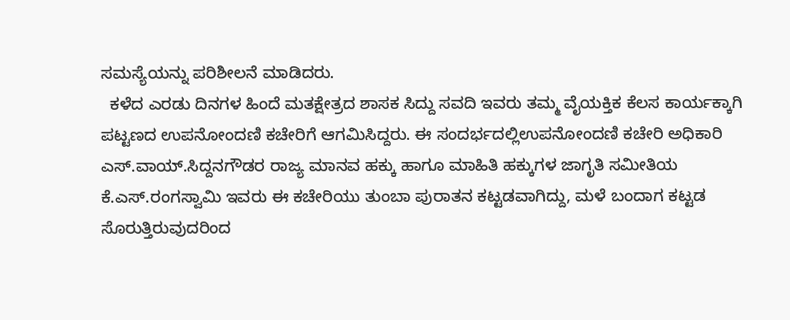ಸಮಸ್ಯೆಯನ್ನು ಪರಿಶೀಲನೆ ಮಾಡಿದರು.
  ಕಳೆದ ಎರಡು ದಿನಗಳ ಹಿಂದೆ ಮತಕ್ಷೇತ್ರದ ಶಾಸಕ ಸಿದ್ದು ಸವದಿ ಇವರು ತಮ್ಮ ವೈಯಕ್ತಿಕ ಕೆಲಸ ಕಾರ್ಯಕ್ಕಾಗಿ ಪಟ್ಟಣದ ಉಪನೋಂದಣಿ ಕಚೇರಿಗೆ ಆಗಮಿಸಿದ್ದರು. ಈ ಸಂದರ್ಭದಲ್ಲಿಉಪನೋಂದಣಿ ಕಚೇರಿ ಅಧಿಕಾರಿ ಎಸ್.ವಾಯ್.ಸಿದ್ದನಗೌಡರ ರಾಜ್ಯ ಮಾನವ ಹಕ್ಕು ಹಾಗೂ ಮಾಹಿತಿ ಹಕ್ಕುಗಳ ಜಾಗೃತಿ ಸಮೀತಿಯ ಕೆ.ಎಸ್.ರಂಗಸ್ವಾಮಿ ಇವರು ಈ ಕಚೇರಿಯು ತುಂಬಾ ಪುರಾತನ ಕಟ್ಟಡವಾಗಿದ್ದು, ಮಳೆ ಬಂದಾಗ ಕಟ್ಟಡ ಸೊರುತ್ತಿರುವುದರಿಂದ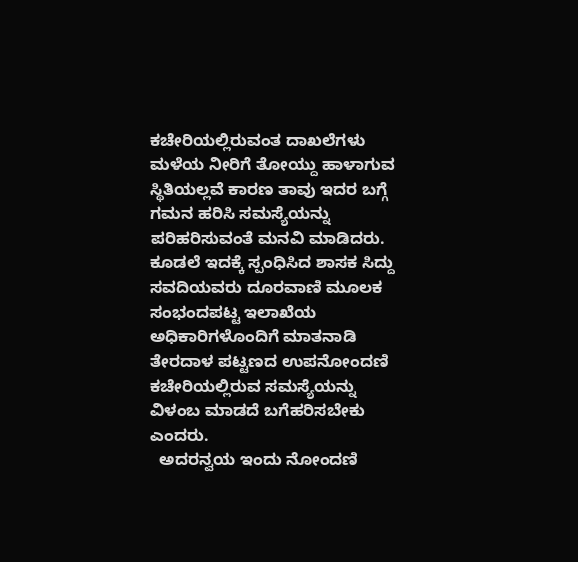ಕಚೇರಿಯಲ್ಲಿರುವಂತ ದಾಖಲೆಗಳು ಮಳೆಯ ನೀರಿಗೆ ತೋಯ್ದು ಹಾಳಾಗುವ ಸ್ಥಿತಿಯಲ್ಲವೆ ಕಾರಣ ತಾವು ಇದರ ಬಗ್ಗೆ ಗಮನ ಹರಿಸಿ ಸಮಸ್ಯೆಯನ್ನು ಪರಿಹರಿಸುವಂತೆ ಮನವಿ ಮಾಡಿದರು. ಕೂಡಲೆ ಇದಕ್ಕೆ ಸ್ಪಂಧಿಸಿದ ಶಾಸಕ ಸಿದ್ದು ಸವದಿಯವರು ದೂರವಾಣಿ ಮೂಲಕ ಸಂಭಂದಪಟ್ಟ ಇಲಾಖೆಯ ಅಧಿಕಾರಿಗಳೊಂದಿಗೆ ಮಾತನಾಡಿ ತೇರದಾಳ ಪಟ್ಟಣದ ಉಪನೋಂದಣಿ ಕಚೇರಿಯಲ್ಲಿರುವ ಸಮಸ್ಯೆಯನ್ನು ವಿಳಂಬ ಮಾಡದೆ ಬಗೆಹರಿಸಬೇಕು ಎಂದರು.
  ಅದರನ್ವಯ ಇಂದು ನೋಂದಣಿ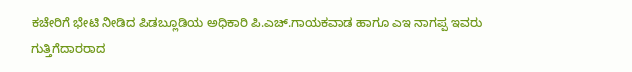ಕಚೇರಿಗೆ ಭೇಟಿ ನೀಡಿದ ಪಿಡಬ್ಲೂಡಿಯ ಅಧಿಕಾರಿ ಪಿ.ಎಚ್.ಗಾಯಕವಾಡ ಹಾಗೂ ಎಇ ನಾಗಪ್ಪ ಇವರು ಗುತ್ತಿಗೆದಾರರಾದ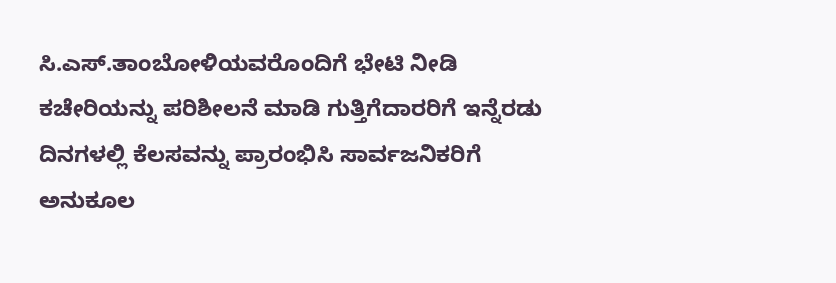ಸಿ.ಎಸ್.ತಾಂಬೋಳಿಯವರೊಂದಿಗೆ ಭೇಟಿ ನೀಡಿ ಕಚೇರಿಯನ್ನು ಪರಿಶೀಲನೆ ಮಾಡಿ ಗುತ್ತಿಗೆದಾರರಿಗೆ ಇನ್ನೆರಡು ದಿನಗಳಲ್ಲಿ ಕೆಲಸವನ್ನು ಪ್ರಾರಂಭಿಸಿ ಸಾರ್ವಜನಿಕರಿಗೆ ಅನುಕೂಲ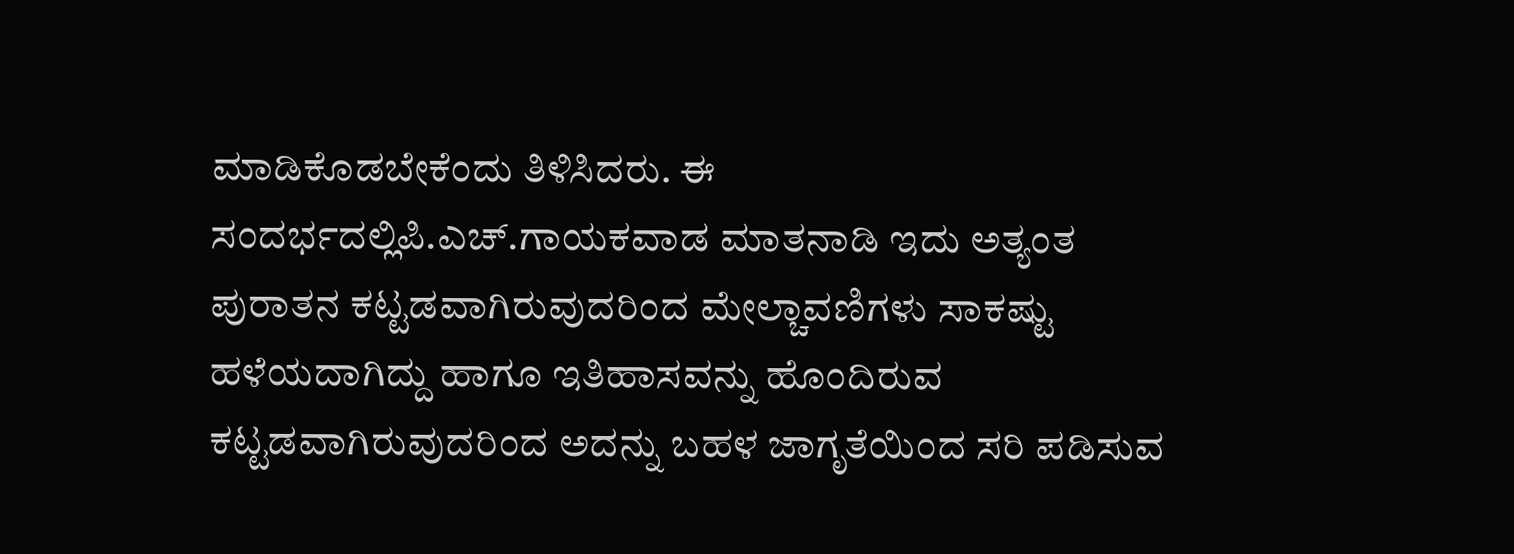ಮಾಡಿಕೊಡಬೇಕೆಂದು ತಿಳಿಸಿದರು. ಈ ಸಂದರ್ಭದಲ್ಲಿಪಿ.ಎಚ್.ಗಾಯಕವಾಡ ಮಾತನಾಡಿ ಇದು ಅತ್ಯಂತ ಪುರಾತನ ಕಟ್ಟಡವಾಗಿರುವುದರಿಂದ ಮೇಲ್ಚಾವಣಿಗಳು ಸಾಕಷ್ಟು ಹಳೆಯದಾಗಿದ್ದು ಹಾಗೂ ಇತಿಹಾಸವನ್ನು ಹೊಂದಿರುವ ಕಟ್ಟಡವಾಗಿರುವುದರಿಂದ ಅದನ್ನು ಬಹಳ ಜಾಗೃತೆಯಿಂದ ಸರಿ ಪಡಿಸುವ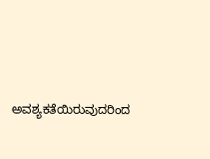ಅವಶ್ಯಕತೆಯಿರುವುದರಿಂದ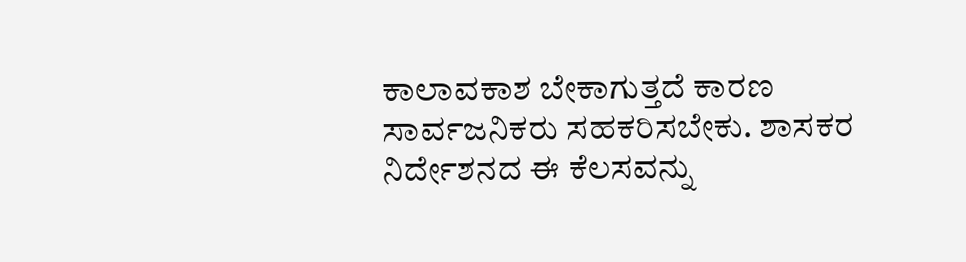ಕಾಲಾವಕಾಶ ಬೇಕಾಗುತ್ತದೆ ಕಾರಣ ಸಾರ್ವಜನಿಕರು ಸಹಕರಿಸಬೇಕು. ಶಾಸಕರ ನಿರ್ದೇಶನದ ಈ ಕೆಲಸವನ್ನು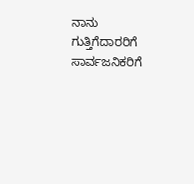ನಾನು ಗುತ್ತಿಗೆದಾರರಿಗೆ ಸಾರ್ವಜನಿಕರಿಗೆ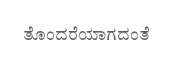ತೊಂದರೆಯಾಗದಂತೆ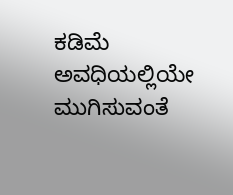ಕಡಿಮೆ ಅವಧಿಯಲ್ಲಿಯೇ ಮುಗಿಸುವಂತೆ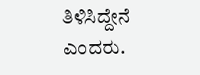ತಿಳಿಸಿದ್ದೇನೆ ಎಂದರು.